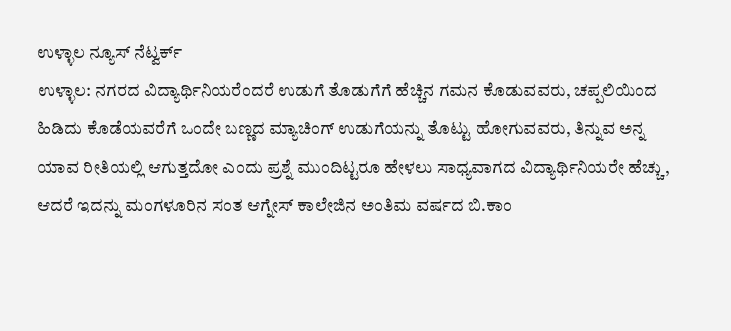ಉಳ್ಳಾಲ ನ್ಯೂಸ್ ನೆಟ್ವರ್ಕ್
ಉಳ್ಳಾಲ: ನಗರದ ವಿದ್ಯಾರ್ಥಿನಿಯರೆಂದರೆ ಉಡುಗೆ ತೊಡುಗೆಗೆ ಹೆಚ್ಚಿನ ಗಮನ ಕೊಡುವವರು, ಚಪ್ಪಲಿಯಿಂದ ಹಿಡಿದು ಕೊಡೆಯವರೆಗೆ ಒಂದೇ ಬಣ್ಣದ ಮ್ಯಾಚಿಂಗ್ ಉಡುಗೆಯನ್ನು ತೊಟ್ಟು ಹೋಗುವವರು, ತಿನ್ನುವ ಅನ್ನ ಯಾವ ರೀತಿಯಲ್ಲಿ ಆಗುತ್ತದೋ ಎಂದು ಪ್ರಶ್ನೆ ಮುಂದಿಟ್ಟರೂ ಹೇಳಲು ಸಾಧ್ಯವಾಗದ ವಿದ್ಯಾರ್ಥಿನಿಯರೇ ಹೆಚ್ಚು, ಆದರೆ ಇದನ್ನು ಮಂಗಳೂರಿನ ಸಂತ ಆಗ್ನೇಸ್ ಕಾಲೇಜಿನ ಅಂತಿಮ ವರ್ಷದ ಬಿ.ಕಾಂ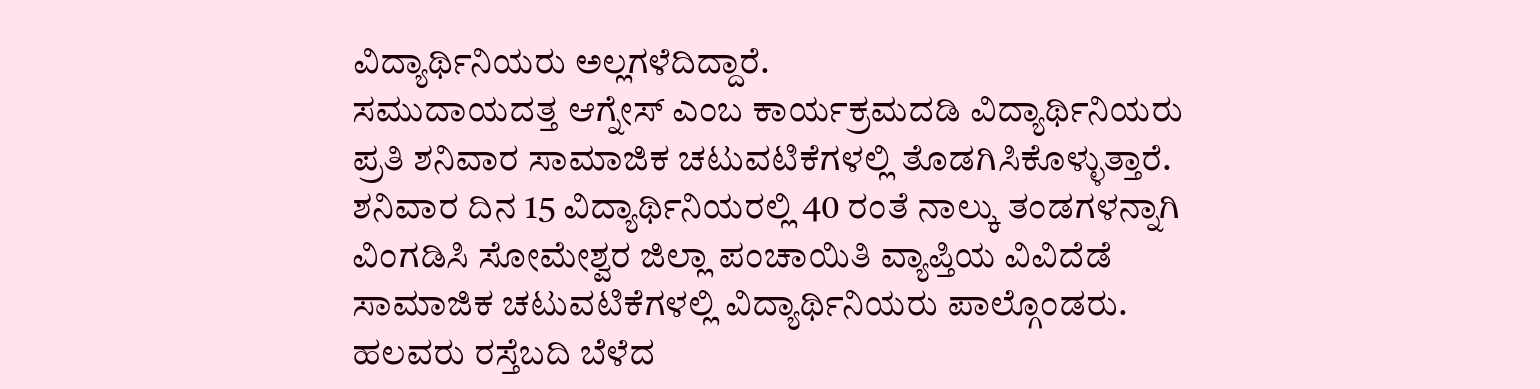ವಿದ್ಯಾರ್ಥಿನಿಯರು ಅಲ್ಲಗಳೆದಿದ್ದಾರೆ.
ಸಮುದಾಯದತ್ತ ಆಗ್ನೇಸ್ ಎಂಬ ಕಾರ್ಯಕ್ರಮದಡಿ ವಿದ್ಯಾರ್ಥಿನಿಯರು ಪ್ರತಿ ಶನಿವಾರ ಸಾಮಾಜಿಕ ಚಟುವಟಿಕೆಗಳಲ್ಲಿ ತೊಡಗಿಸಿಕೊಳ್ಳುತ್ತಾರೆ. ಶನಿವಾರ ದಿನ 15 ವಿದ್ಯಾರ್ಥಿನಿಯರಲ್ಲಿ 40 ರಂತೆ ನಾಲ್ಕು ತಂಡಗಳನ್ನಾಗಿ ವಿಂಗಡಿಸಿ ಸೋಮೇಶ್ವರ ಜಿಲ್ಲಾ ಪಂಚಾಯಿತಿ ವ್ಯಾಪ್ತಿಯ ವಿವಿದೆಡೆ ಸಾಮಾಜಿಕ ಚಟುವಟಿಕೆಗಳಲ್ಲಿ ವಿದ್ಯಾರ್ಥಿನಿಯರು ಪಾಲ್ಗೊಂಡರು. ಹಲವರು ರಸ್ತೆಬದಿ ಬೆಳೆದ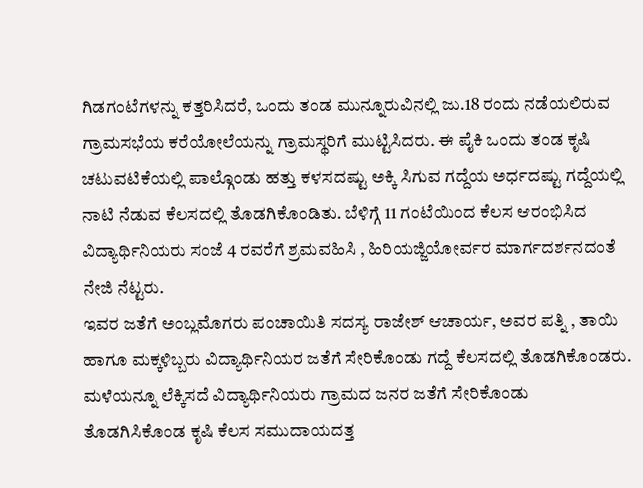ಗಿಡಗಂಟೆಗಳನ್ನು ಕತ್ತರಿಸಿದರೆ, ಒಂದು ತಂಡ ಮುನ್ನೂರುವಿನಲ್ಲಿ ಜು.18 ರಂದು ನಡೆಯಲಿರುವ ಗ್ರಾಮಸಭೆಯ ಕರೆಯೋಲೆಯನ್ನು ಗ್ರಾಮಸ್ಥರಿಗೆ ಮುಟ್ಟಿಸಿದರು. ಈ ಪೈಕಿ ಒಂದು ತಂಡ ಕೃಷಿ ಚಟುವಟಿಕೆಯಲ್ಲಿ ಪಾಲ್ಗೊಂಡು ಹತ್ತು ಕಳಸದಷ್ಟು ಅಕ್ಕಿ ಸಿಗುವ ಗದ್ದೆಯ ಅರ್ಧದಷ್ಟು ಗದ್ದೆಯಲ್ಲಿ ನಾಟಿ ನೆಡುವ ಕೆಲಸದಲ್ಲಿ ತೊಡಗಿಕೊಂಡಿತು. ಬೆಳಿಗ್ಗೆ 11 ಗಂಟೆಯಿಂದ ಕೆಲಸ ಆರಂಭಿಸಿದ ವಿದ್ಯಾರ್ಥಿನಿಯರು ಸಂಜೆ 4 ರವರೆಗೆ ಶ್ರಮವಹಿಸಿ , ಹಿರಿಯಜ್ಜಿಯೋರ್ವರ ಮಾರ್ಗದರ್ಶನದಂತೆ ನೇಜಿ ನೆಟ್ಟರು.
ಇವರ ಜತೆಗೆ ಅಂಬ್ಲಮೊಗರು ಪಂಚಾಯಿತಿ ಸದಸ್ಯ ರಾಜೇಶ್ ಆಚಾರ್ಯ, ಅವರ ಪತ್ನಿ , ತಾಯಿ ಹಾಗೂ ಮಕ್ಕಳಿಬ್ಬರು ವಿದ್ಯಾರ್ಥಿನಿಯರ ಜತೆಗೆ ಸೇರಿಕೊಂಡು ಗದ್ದೆ ಕೆಲಸದಲ್ಲಿ ತೊಡಗಿಕೊಂಡರು. ಮಳೆಯನ್ನೂ ಲೆಕ್ಕಿಸದೆ ವಿದ್ಯಾರ್ಥಿನಿಯರು ಗ್ರಾಮದ ಜನರ ಜತೆಗೆ ಸೇರಿಕೊಂಡು ತೊಡಗಿಸಿಕೊಂಡ ಕೃಷಿ ಕೆಲಸ ಸಮುದಾಯದತ್ತ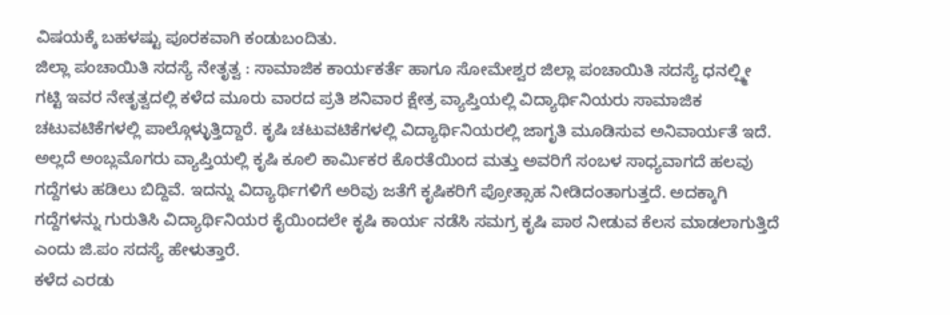ವಿಷಯಕ್ಕೆ ಬಹಳಷ್ಟು ಪೂರಕವಾಗಿ ಕಂಡುಬಂದಿತು.
ಜಿಲ್ಲಾ ಪಂಚಾಯಿತಿ ಸದಸ್ಯೆ ನೇತೃತ್ವ : ಸಾಮಾಜಿಕ ಕಾರ್ಯಕರ್ತೆ ಹಾಗೂ ಸೋಮೇಶ್ವರ ಜಿಲ್ಲಾ ಪಂಚಾಯಿತಿ ಸದಸ್ಯೆ ಧನಲ್ಷ್ಮೀ ಗಟ್ಟಿ ಇವರ ನೇತೃತ್ವದಲ್ಲಿ ಕಳೆದ ಮೂರು ವಾರದ ಪ್ರತಿ ಶನಿವಾರ ಕ್ಷೇತ್ರ ವ್ಯಾಪ್ತಿಯಲ್ಲಿ ವಿದ್ಯಾರ್ಥಿನಿಯರು ಸಾಮಾಜಿಕ ಚಟುವಟಿಕೆಗಳಲ್ಲಿ ಪಾಲ್ಗೊಳ್ಳುತ್ತಿದ್ದಾರೆ. ಕೃಷಿ ಚಟುವಟಿಕೆಗಳಲ್ಲಿ ವಿದ್ಯಾರ್ಥಿನಿಯರಲ್ಲಿ ಜಾಗೃತಿ ಮೂಡಿಸುವ ಅನಿವಾರ್ಯತೆ ಇದೆ. ಅಲ್ಲದೆ ಅಂಬ್ಲಮೊಗರು ವ್ಯಾಪ್ತಿಯಲ್ಲಿ ಕೃಷಿ ಕೂಲಿ ಕಾರ್ಮಿಕರ ಕೊರತೆಯಿಂದ ಮತ್ತು ಅವರಿಗೆ ಸಂಬಳ ಸಾಧ್ಯವಾಗದೆ ಹಲವು ಗದ್ದೆಗಳು ಹಡಿಲು ಬಿದ್ದಿವೆ. ಇದನ್ನು ವಿದ್ಯಾರ್ಥಿಗಳಿಗೆ ಅರಿವು ಜತೆಗೆ ಕೃಷಿಕರಿಗೆ ಪ್ರೋತ್ಸಾಹ ನೀಡಿದಂತಾಗುತ್ತದೆ. ಅದಕ್ಕಾಗಿ ಗದ್ದೆಗಳನ್ನು ಗುರುತಿಸಿ ವಿದ್ಯಾರ್ಥಿನಿಯರ ಕೈಯಿಂದಲೇ ಕೃಷಿ ಕಾರ್ಯ ನಡೆಸಿ ಸಮಗ್ರ ಕೃಷಿ ಪಾಠ ನೀಡುವ ಕೆಲಸ ಮಾಡಲಾಗುತ್ತಿದೆ ಎಂದು ಜಿ.ಪಂ ಸದಸ್ಯೆ ಹೇಳುತ್ತಾರೆ.
ಕಳೆದ ಎರಡು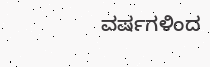ವರ್ಷಗಳಿಂದ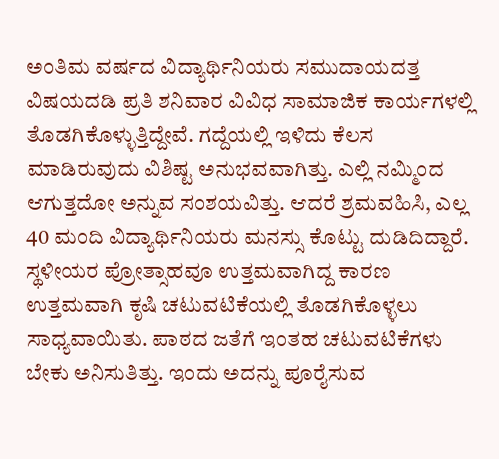ಅಂತಿಮ ವರ್ಷದ ವಿದ್ಯಾರ್ಥಿನಿಯರು ಸಮುದಾಯದತ್ತ ವಿಷಯದಡಿ ಪ್ರತಿ ಶನಿವಾರ ವಿವಿಧ ಸಾಮಾಜಿಕ ಕಾರ್ಯಗಳಲ್ಲಿ ತೊಡಗಿಕೊಳ್ಳುತ್ತಿದ್ದೇವೆ. ಗದ್ದೆಯಲ್ಲಿ ಇಳಿದು ಕೆಲಸ ಮಾಡಿರುವುದು ವಿಶಿಷ್ಟ ಅನುಭವವಾಗಿತ್ತು. ಎಲ್ಲಿ ನಮ್ಮಿಂದ ಆಗುತ್ತದೋ ಅನ್ನುವ ಸಂಶಯವಿತ್ತು. ಆದರೆ ಶ್ರಮವಹಿಸಿ, ಎಲ್ಲ 40 ಮಂದಿ ವಿದ್ಯಾರ್ಥಿನಿಯರು ಮನಸ್ಸು ಕೊಟ್ಟು ದುಡಿದಿದ್ದಾರೆ. ಸ್ಥಳೀಯರ ಪ್ರೋತ್ಸಾಹವೂ ಉತ್ತಮವಾಗಿದ್ದ ಕಾರಣ ಉತ್ತಮವಾಗಿ ಕೃಷಿ ಚಟುವಟಿಕೆಯಲ್ಲಿ ತೊಡಗಿಕೊಳ್ಳಲು ಸಾಧ್ಯವಾಯಿತು. ಪಾಠದ ಜತೆಗೆ ಇಂತಹ ಚಟುವಟಿಕೆಗಳು ಬೇಕು ಅನಿಸುತಿತ್ತು. ಇಂದು ಅದನ್ನು ಪೂರೈಸುವ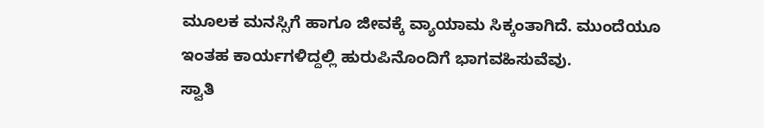ಮೂಲಕ ಮನಸ್ಸಿಗೆ ಹಾಗೂ ಜೀವಕ್ಕೆ ವ್ಯಾಯಾಮ ಸಿಕ್ಕಂತಾಗಿದೆ. ಮುಂದೆಯೂ ಇಂತಹ ಕಾರ್ಯಗಳಿದ್ದಲ್ಲಿ ಹುರುಪಿನೊಂದಿಗೆ ಭಾಗವಹಿಸುವೆವು.
ಸ್ವಾತಿ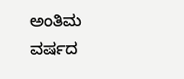ಅಂತಿಮ ವರ್ಷದ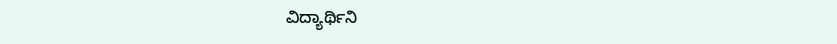ವಿದ್ಯಾರ್ಥಿನಿ